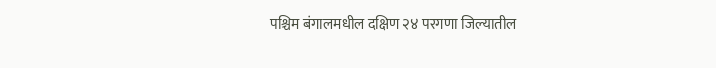पश्चिम बंगालमधील दक्षिण २४ परगणा जिल्यातील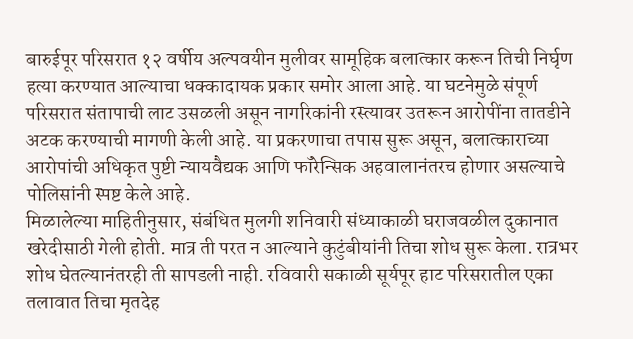बारुईपूर परिसरात १२ वर्षीय अल्पवयीन मुलीवर सामूहिक बलात्कार करून तिची निर्घृण हत्या करण्यात आल्याचा धक्कादायक प्रकार समोर आला आहे. या घटनेमुळे संपूर्ण परिसरात संतापाची लाट उसळली असून नागरिकांनी रस्त्यावर उतरून आरोपींना तातडीने अटक करण्याची मागणी केली आहे. या प्रकरणाचा तपास सुरू असून, बलात्काराच्या आरोपांची अधिकृत पुष्टी न्यायवैद्यक आणि फॉरेन्सिक अहवालानंतरच होणार असल्याचे पोलिसांनी स्पष्ट केले आहे.
मिळालेल्या माहितीनुसार, संबंधित मुलगी शनिवारी संध्याकाळी घराजवळील दुकानात खरेदीसाठी गेली होती. मात्र ती परत न आल्याने कुटुंबीयांनी तिचा शोध सुरू केला. रात्रभर शोध घेतल्यानंतरही ती सापडली नाही. रविवारी सकाळी सूर्यपूर हाट परिसरातील एका तलावात तिचा मृतदेह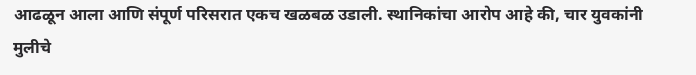आढळून आला आणि संपूर्ण परिसरात एकच खळबळ उडाली. स्थानिकांचा आरोप आहे की, चार युवकांनी मुलीचे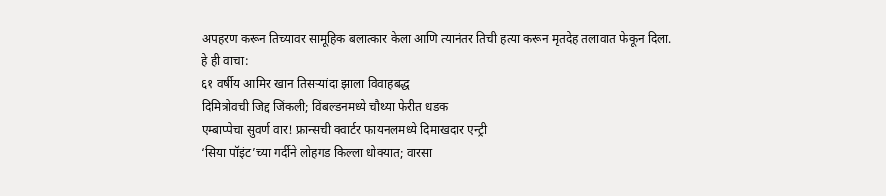अपहरण करून तिच्यावर सामूहिक बलात्कार केला आणि त्यानंतर तिची हत्या करून मृतदेह तलावात फेकून दिला.
हे ही वाचा:
६१ वर्षीय आमिर खान तिसऱ्यांदा झाला विवाहबद्ध
दिमित्रोवची जिद्द जिंकली; विंबल्डनमध्ये चौथ्या फेरीत धडक
एम्बाप्पेचा सुवर्ण वार! फ्रान्सची क्वार्टर फायनलमध्ये दिमाखदार एन्ट्री
‘सिया पॉइंट’च्या गर्दीने लोहगड किल्ला धोक्यात; वारसा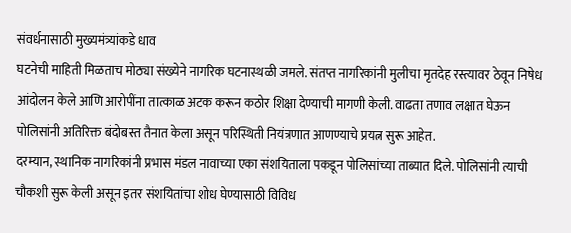संवर्धनासाठी मुख्यमंत्र्यांकडे धाव
घटनेची माहिती मिळताच मोठ्या संख्येने नागरिक घटनास्थळी जमले. संतप्त नागरिकांनी मुलीचा मृतदेह रस्त्यावर ठेवून निषेध आंदोलन केले आणि आरोपींना तात्काळ अटक करून कठोर शिक्षा देण्याची मागणी केली. वाढता तणाव लक्षात घेऊन पोलिसांनी अतिरिक्त बंदोबस्त तैनात केला असून परिस्थिती नियंत्रणात आणण्याचे प्रयत्न सुरू आहेत.
दरम्यान, स्थानिक नागरिकांनी प्रभास मंडल नावाच्या एका संशयिताला पकडून पोलिसांच्या ताब्यात दिले. पोलिसांनी त्याची चौकशी सुरू केली असून इतर संशयितांचा शोध घेण्यासाठी विविध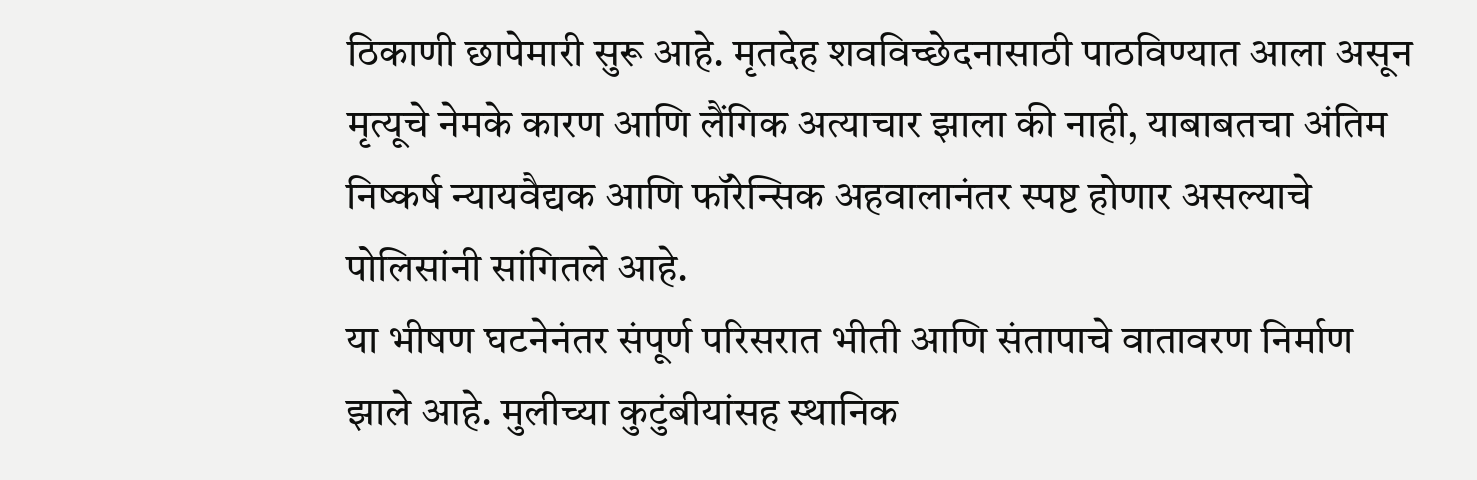ठिकाणी छापेमारी सुरू आहे. मृतदेह शवविच्छेदनासाठी पाठविण्यात आला असून मृत्यूचे नेमके कारण आणि लैंगिक अत्याचार झाला की नाही, याबाबतचा अंतिम निष्कर्ष न्यायवैद्यक आणि फॉरेन्सिक अहवालानंतर स्पष्ट होणार असल्याचे पोलिसांनी सांगितले आहे.
या भीषण घटनेनंतर संपूर्ण परिसरात भीती आणि संतापाचे वातावरण निर्माण झाले आहे. मुलीच्या कुटुंबीयांसह स्थानिक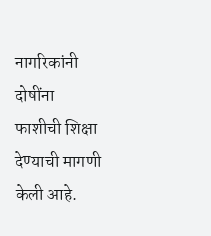नागरिकांनी दोषींना फाशीची शिक्षा देण्याची मागणी केली आहे.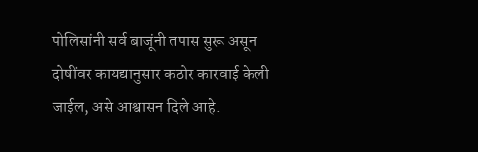पोलिसांनी सर्व बाजूंनी तपास सुरू असून दोषींवर कायद्यानुसार कठोर कारवाई केली जाईल, असे आश्वासन दिले आहे.